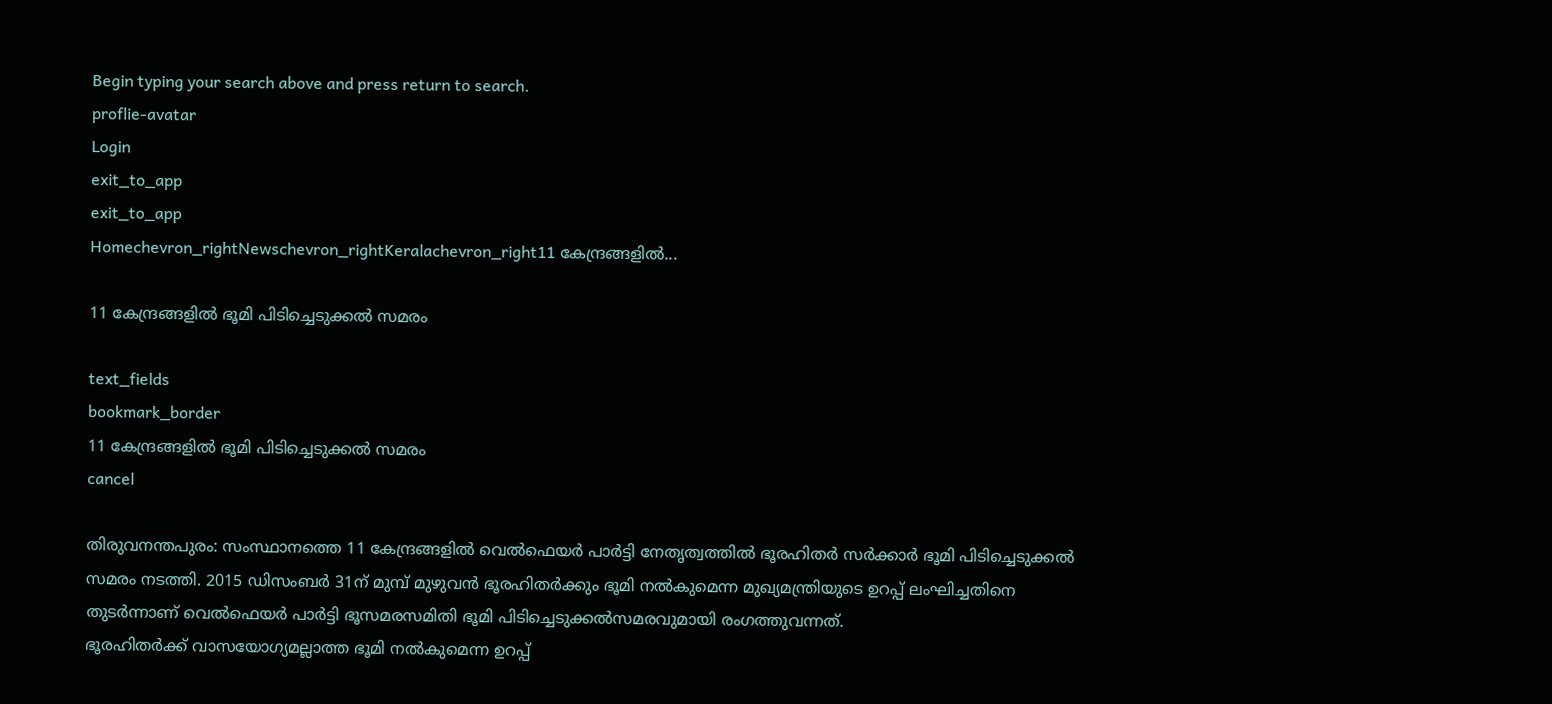Begin typing your search above and press return to search.
proflie-avatar
Login
exit_to_app
exit_to_app
Homechevron_rightNewschevron_rightKeralachevron_right11 കേന്ദ്രങ്ങളില്‍...

11 കേന്ദ്രങ്ങളില്‍ ഭൂമി പിടിച്ചെടുക്കല്‍ സമരം

text_fields
bookmark_border
11 കേന്ദ്രങ്ങളില്‍ ഭൂമി പിടിച്ചെടുക്കല്‍ സമരം
cancel

തിരുവനന്തപുരം: സംസ്ഥാനത്തെ 11 കേന്ദ്രങ്ങളില്‍ വെല്‍ഫെയര്‍ പാര്‍ട്ടി നേതൃത്വത്തില്‍ ഭൂരഹിതര്‍ സര്‍ക്കാര്‍ ഭൂമി പിടിച്ചെടുക്കല്‍ സമരം നടത്തി. 2015 ഡിസംബര്‍ 31ന് മുമ്പ് മുഴുവന്‍ ഭൂരഹിതര്‍ക്കും ഭൂമി നല്‍കുമെന്ന മുഖ്യമന്ത്രിയുടെ ഉറപ്പ് ലംഘിച്ചതിനെ തുടര്‍ന്നാണ് വെല്‍ഫെയര്‍ പാര്‍ട്ടി ഭൂസമരസമിതി ഭൂമി പിടിച്ചെടുക്കല്‍സമരവുമായി രംഗത്തുവന്നത്.
ഭൂരഹിതര്‍ക്ക് വാസയോഗ്യമല്ലാത്ത ഭൂമി നല്‍കുമെന്ന ഉറപ്പ്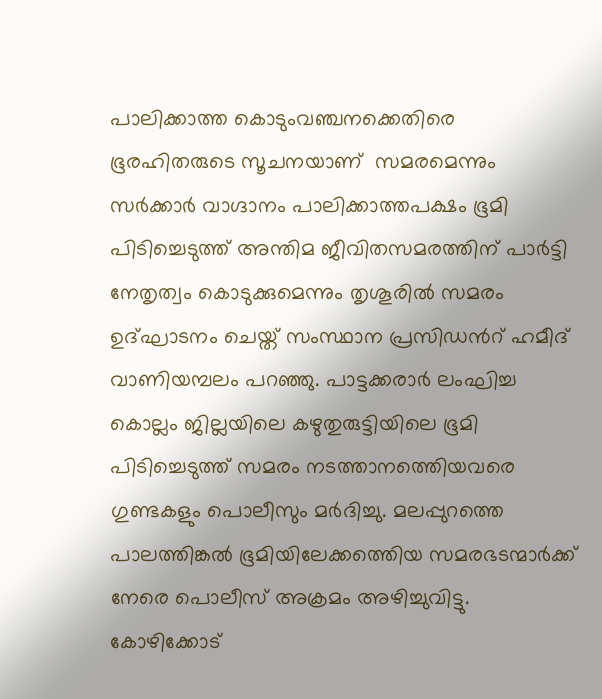പാലിക്കാത്ത കൊടുംവഞ്ചനക്കെതിരെ ഭൂരഹിതരുടെ സൂചനയാണ്  സമരമെന്നും സര്‍ക്കാര്‍ വാഗ്ദാനം പാലിക്കാത്തപക്ഷം ഭൂമി പിടിച്ചെടുത്ത് അന്തിമ ജീവിതസമരത്തിന് പാര്‍ട്ടി നേതൃത്വം കൊടുക്കുമെന്നും തൃശൂരില്‍ സമരം ഉദ്ഘാടനം ചെയ്ത് സംസ്ഥാന പ്രസിഡന്‍റ് ഹമീദ് വാണിയമ്പലം പറഞ്ഞു. പാട്ടക്കരാര്‍ ലംഘിച്ച കൊല്ലം ജില്ലയിലെ കഴുതുരുട്ടിയിലെ ഭൂമി പിടിച്ചെടുത്ത് സമരം നടത്താനത്തെിയവരെ ഗുണ്ടകളും പൊലീസും മര്‍ദിച്ചു. മലപ്പുറത്തെ പാലത്തിങ്കല്‍ ഭൂമിയിലേക്കത്തെിയ സമരഭടന്മാര്‍ക്ക് നേരെ പൊലീസ് അക്രമം അഴിച്ചുവിട്ടു.
കോഴിക്കോട്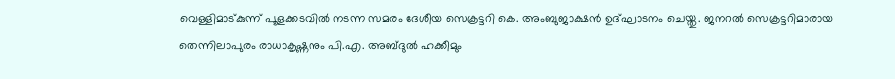വെള്ളിമാട്കുന്ന് പൂളക്കടവില്‍ നടന്ന സമരം ദേശീയ സെക്രട്ടറി കെ. അംബുജാക്ഷന്‍ ഉദ്ഘാടനം ചെയ്തു. ജനറല്‍ സെക്രട്ടറിമാരായ തെന്നിലാപുരം രാധാകൃഷ്ണനും പി.എ. അബ്ദുല്‍ ഹക്കീമും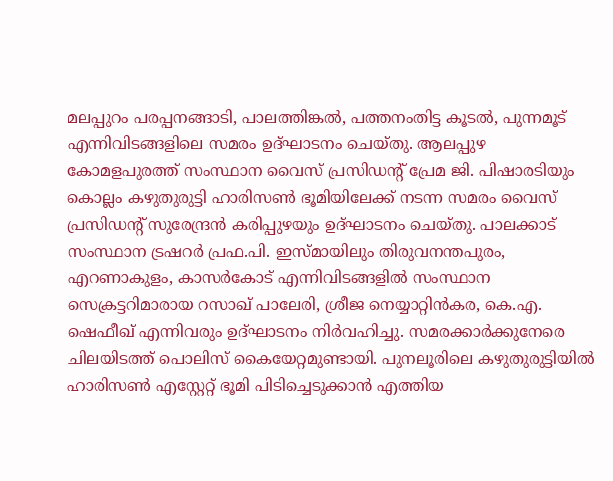മലപ്പുറം പരപ്പനങ്ങാടി, പാലത്തിങ്കല്‍, പത്തനംതിട്ട കൂടല്‍, പുന്നമൂട് എന്നിവിടങ്ങളിലെ സമരം ഉദ്ഘാടനം ചെയ്തു. ആലപ്പുഴ കോമളപുരത്ത് സംസ്ഥാന വൈസ് പ്രസിഡന്‍റ് പ്രേമ ജി. പിഷാരടിയും കൊല്ലം കഴുതുരുട്ടി ഹാരിസണ്‍ ഭൂമിയിലേക്ക് നടന്ന സമരം വൈസ് പ്രസിഡന്‍റ് സുരേന്ദ്രന്‍ കരിപ്പുഴയും ഉദ്ഘാടനം ചെയ്തു. പാലക്കാട് സംസ്ഥാന ട്രഷറര്‍ പ്രഫ.പി. ഇസ്മായിലും തിരുവനന്തപുരം, എറണാകുളം, കാസര്‍കോട് എന്നിവിടങ്ങളില്‍ സംസ്ഥാന സെക്രട്ടറിമാരായ റസാഖ് പാലേരി, ശ്രീജ നെയ്യാറ്റിന്‍കര, കെ.എ. ഷെഫീഖ് എന്നിവരും ഉദ്ഘാടനം നിര്‍വഹിച്ചു. സമരക്കാര്‍ക്കുനേരെ ചിലയിടത്ത് പൊലിസ് കൈയേറ്റമുണ്ടായി. പുനലൂരിലെ കഴുതുരുട്ടിയില്‍ ഹാരിസണ്‍ എസ്റ്റേറ്റ് ഭൂമി പിടിച്ചെടുക്കാന്‍ എത്തിയ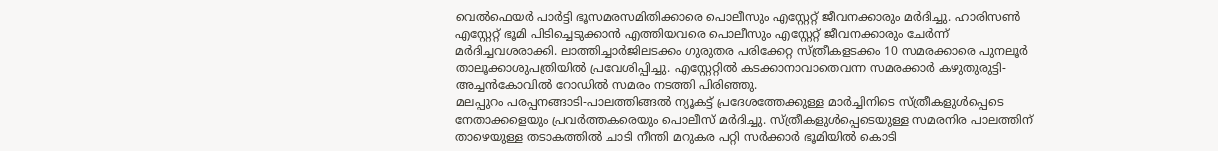വെല്‍ഫെയര്‍ പാര്‍ട്ടി ഭൂസമരസമിതിക്കാരെ പൊലീസും എസ്റ്റേറ്റ് ജീവനക്കാരും മര്‍ദിച്ചു. ഹാരിസണ്‍ എസ്റ്റേറ്റ് ഭൂമി പിടിച്ചെടുക്കാന്‍ എത്തിയവരെ പൊലീസും എസ്റ്റേറ്റ് ജീവനക്കാരും ചേര്‍ന്ന് മര്‍ദിച്ചവശരാക്കി. ലാത്തിച്ചാര്‍ജിലടക്കം ഗുരുതര പരിക്കേറ്റ സ്ത്രീകളടക്കം 10 സമരക്കാരെ പുനലൂര്‍ താലൂക്കാശുപത്രിയില്‍ പ്രവേശിപ്പിച്ചു. എസ്റ്റേറ്റില്‍ കടക്കാനാവാതെവന്ന സമരക്കാര്‍ കഴുതുരുട്ടി-അച്ചന്‍കോവില്‍ റോഡില്‍ സമരം നടത്തി പിരിഞ്ഞു.
മലപ്പുറം പരപ്പനങ്ങാടി-പാലത്തിങ്ങല്‍ ന്യൂകട്ട് പ്രദേശത്തേക്കുള്ള മാര്‍ച്ചിനിടെ സ്ത്രീകളുള്‍പ്പെടെ  നേതാക്കളെയും പ്രവര്‍ത്തകരെയും പൊലീസ് മര്‍ദിച്ചു. സ്ത്രീകളുള്‍പ്പെടെയുള്ള സമരനിര പാലത്തിന് താഴെയുള്ള തടാകത്തില്‍ ചാടി നീന്തി മറുകര പറ്റി സര്‍ക്കാര്‍ ഭൂമിയില്‍ കൊടി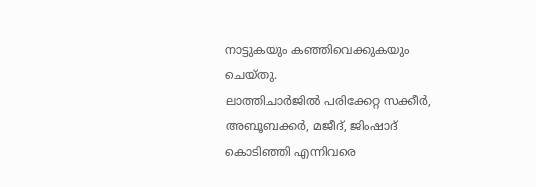നാട്ടുകയും കഞ്ഞിവെക്കുകയും ചെയ്തു.
ലാത്തിചാര്‍ജില്‍ പരിക്കേറ്റ സക്കീര്‍, അബൂബക്കര്‍, മജീദ്, ജിംഷാദ് കൊടിഞ്ഞി എന്നിവരെ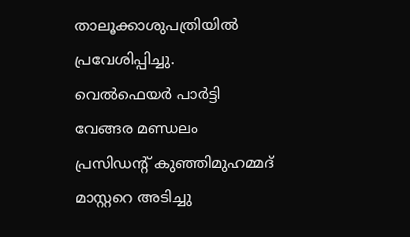താലൂക്കാശുപത്രിയില്‍ പ്രവേശിപ്പിച്ചു. വെല്‍ഫെയര്‍ പാര്‍ട്ടി വേങ്ങര മണ്ഡലം പ്രസിഡന്‍റ് കുഞ്ഞിമുഹമ്മദ് മാസ്റ്ററെ അടിച്ചു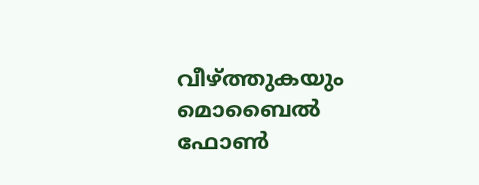വീഴ്ത്തുകയും മൊബൈല്‍ ഫോണ്‍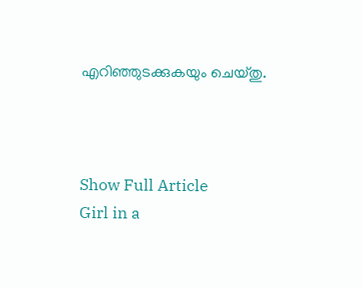എറിഞ്ഞുടക്കുകയും ചെയ്തു.



Show Full Article
Girl in a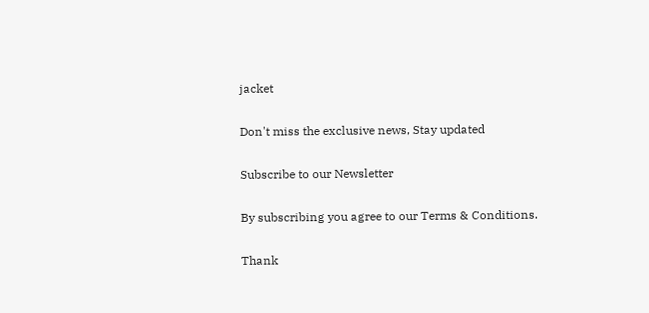jacket

Don't miss the exclusive news, Stay updated

Subscribe to our Newsletter

By subscribing you agree to our Terms & Conditions.

Thank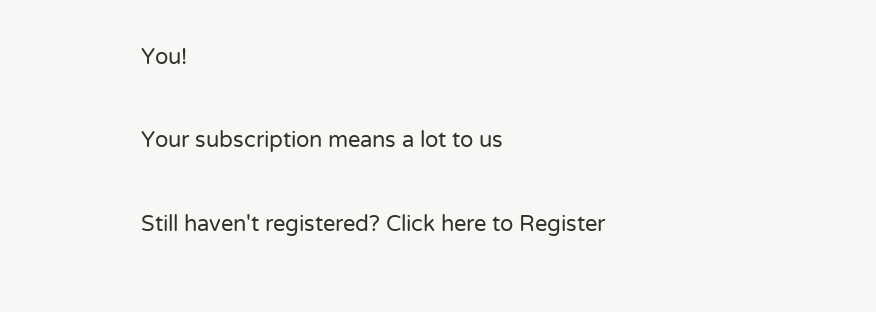You!

Your subscription means a lot to us

Still haven't registered? Click here to Register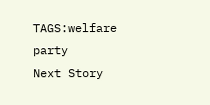TAGS:welfare party
Next Story